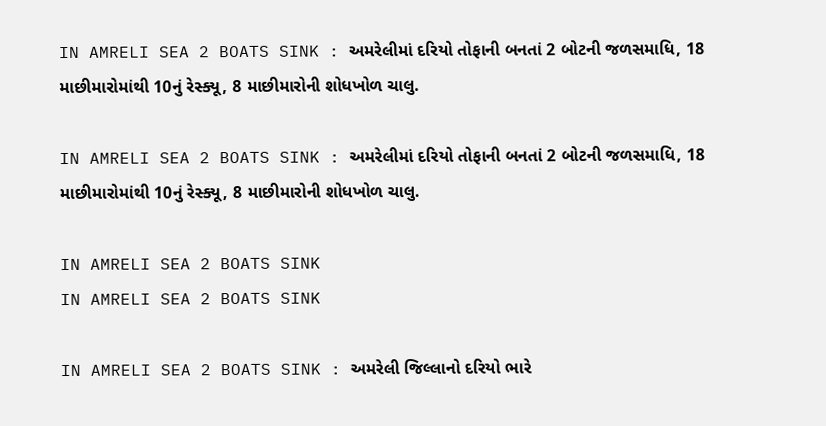IN AMRELI SEA 2 BOATS SINK : અમરેલીમાં દરિયો તોફાની બનતાં 2 બોટની જળસમાધિ, 18 માછીમારોમાંથી 10નું રેસ્ક્યૂ, 8 માછીમારોની શોધખોળ ચાલુ.

IN AMRELI SEA 2 BOATS SINK : અમરેલીમાં દરિયો તોફાની બનતાં 2 બોટની જળસમાધિ, 18 માછીમારોમાંથી 10નું રેસ્ક્યૂ, 8 માછીમારોની શોધખોળ ચાલુ.

IN AMRELI SEA 2 BOATS SINK
IN AMRELI SEA 2 BOATS SINK

IN AMRELI SEA 2 BOATS SINK : અમરેલી જિલ્લાનો દરિયો ભારે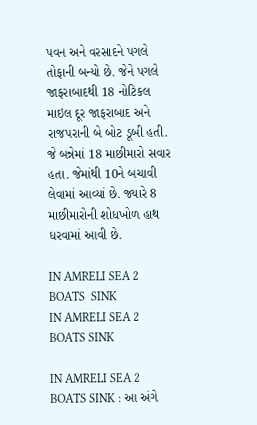પવન અને વરસાદને પગલે તોફાની બન્યો છે. જેને પગલે જાફરાબાદથી 18 નોટિકલ માઇલ દૂર જાફરાબાદ અને રાજપરાની બે બોટ ડૂબી હતી. જે બન્નેમાં 18 માછીમારો સવાર હતા. જેમાંથી 10ને બચાવી લેવામાં આવ્યાં છે. જ્યારે 8 માછીમારોની શોધખોળ હાથ ધરવામાં આવી છે.

IN AMRELI SEA 2 BOATS  SINK
IN AMRELI SEA 2 BOATS SINK

IN AMRELI SEA 2 BOATS SINK : આ અંગે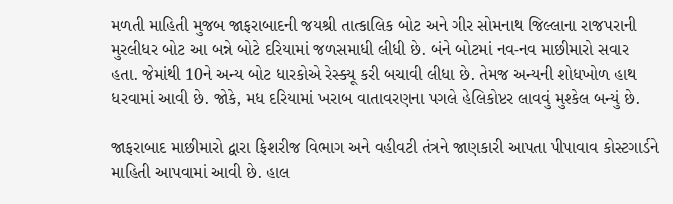મળતી માહિતી મુજબ જાફરાબાદની જયશ્રી તાત્કાલિક બોટ અને ગીર સોમનાથ જિલ્લાના રાજપરાની મુરલીધર બોટ આ બન્ને બોટે દરિયામાં જળસમાધી લીધી છે. બંને બોટમાં નવ-નવ માછીમારો સવાર હતા. જેમાંથી 10ને અન્ય બોટ ધારકોએ રેસ્ક્યૂ કરી બચાવી લીધા છે. તેમજ અન્યની શોધખોળ હાથ ધરવામાં આવી છે. જોકે, મધ દરિયામાં ખરાબ વાતાવરણના પગલે હેલિકોપ્ટર લાવવું મુશ્કેલ બન્યું છે.

જાફરાબાદ માછીમારો દ્વારા ફિશરીજ વિભાગ અને વહીવટી તંત્રને જાણકારી આપતા પીપાવાવ કોસ્ટગાર્ડને માહિતી આપવામાં આવી છે. હાલ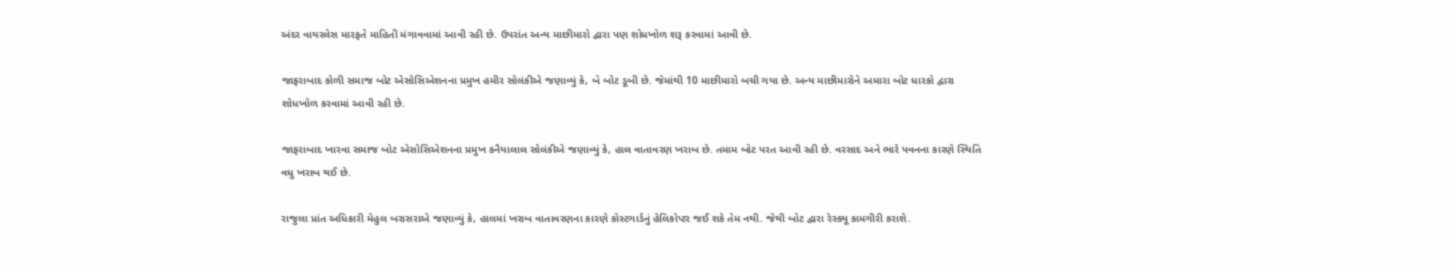અંદર વાયરલેસ મારફતે માહિતી મંગાવવામાં આવી રહી છે. ઉપરાંત અન્ય માછીમારો દ્વારા પણ શોધખોળ શરૂ કરવામાં આવી છે.

જાફરાબાદ કોળી સમાજ બોટ એસોસિએશનના પ્રમુખ હમીર સોલંકીએ જણાવ્યું કે, બે બોટ ડૂબી છે. જેમાંથી 10 માછીમારો બચી ગયા છે. અન્ય માછીમારોને અમારા બોટ ધારકો દ્વારા શોધખોળ કરવામાં આવી રહી છે.

જાફરાબાદ ખારવા સમાજ બોટ એસોસિએશનના પ્રમુખ કનૈયાલાલ સોલંકીએ જણાવ્યું કે, હાલ વાતાવરણ ખરાબ છે. તમામ બોટ પરત આવી રહી છે. વરસાદ અને ભારે પવનના કારણે સ્થિતિ વધુ ખરાબ થઈ છે.

રાજુલા પ્રાંત અધિકારી મેહુલ બરાસરાએ જણાવ્યું કે, હાલમાં ખરાબ વાતાવરણના કારણે કોસ્ટગાર્ડનું હેલિકોપ્ટર જઈ શકે તેમ નથી. જેથી બોટ દ્વારા રેસ્ક્યૂ કામગીરી કરાશે.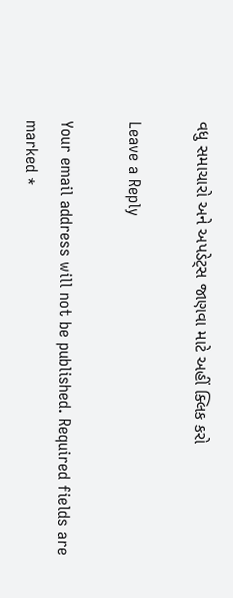વધુ સમાચારો અને અપડેટ્સ જાણવા માટે અહીં ક્લિક કરો

Leave a Reply

Your email address will not be published. Required fields are marked *